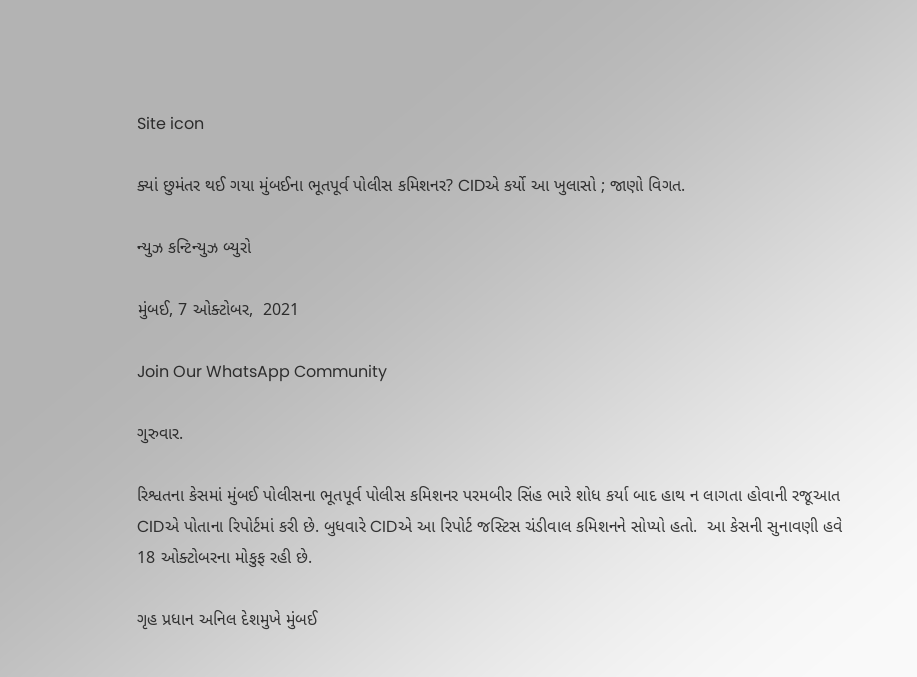Site icon

ક્યાં છુમંતર થઈ ગયા મુંબઈના ભૂતપૂર્વ પોલીસ કમિશનર? CIDએ કર્યો આ ખુલાસો ; જાણો વિગત.

ન્યુઝ કન્ટિન્યુઝ બ્યુરો

મુંબઈ, 7 ઓક્ટોબર,  2021

Join Our WhatsApp Community

ગુરુવાર.

રિશ્વતના કેસમાં મુંબઈ પોલીસના ભૂતપૂર્વ પોલીસ કમિશનર પરમબીર સિંહ ભારે શોધ કર્યા બાદ હાથ ન લાગતા હોવાની રજૂઆત CIDએ પોતાના રિપોર્ટમાં કરી છે. બુધવારે CIDએ આ રિપોર્ટ જસ્ટિસ ચંડીવાલ કમિશનને સોપ્યો હતો.  આ કેસની સુનાવણી હવે 18 ઓક્ટોબરના મોકુફ રહી છે.

ગૃહ પ્રધાન અનિલ દેશમુખે મુંબઈ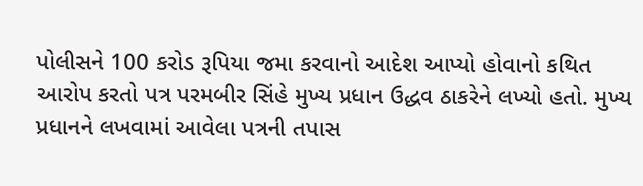પોલીસને 100 કરોડ રૂપિયા જમા કરવાનો આદેશ આપ્યો હોવાનો કથિત આરોપ કરતો પત્ર પરમબીર સિંહે મુખ્ય પ્રધાન ઉદ્ધવ ઠાકરેને લખ્યો હતો. મુખ્ય પ્રધાનને લખવામાં આવેલા પત્રની તપાસ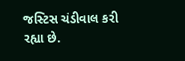જસ્ટિસ ચંડીવાલ કરી રહ્યા છે.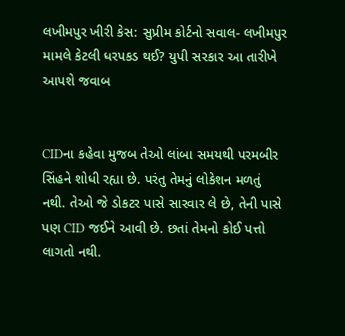લખીમપુર ખીરી કેસ: સુપ્રીમ કોર્ટનો સવાલ- લખીમપુર મામલે કેટલી ધરપકડ થઈ? યુપી સરકાર આ તારીખે આપશે જવાબ


CIDના કહેવા મુજબ તેઓ લાંબા સમયથી પરમબીર સિંહને શોધી રહ્યા છે. પરંતુ તેમનું લોકેશન મળતું નથી. તેઓ જે ડોકટર પાસે સારવાર લે છે, તેની પાસે પણ CID જઈને આવી છે. છતાં તેમનો કોઈ પત્તો લાગતો નથી.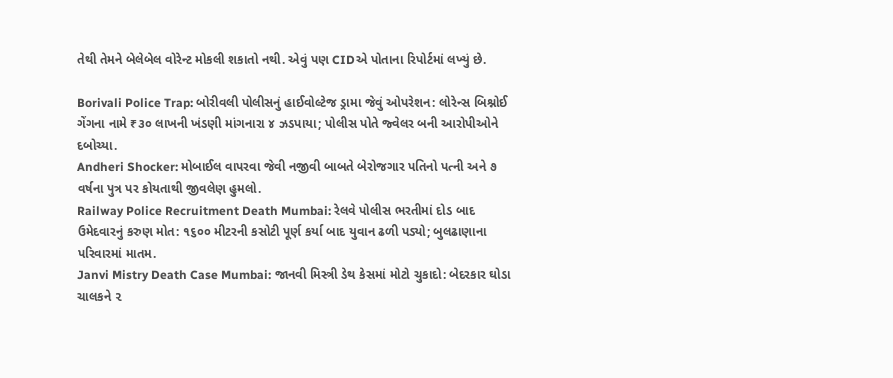તેથી તેમને બેલેબેલ વોરેન્ટ મોકલી શકાતો નથી. એવું પણ CIDએ પોતાના રિપોર્ટમાં લખ્યું છે.

Borivali Police Trap: બોરીવલી પોલીસનું હાઈવોલ્ટેજ ડ્રામા જેવું ઓપરેશન: લોરેન્સ બિશ્નોઈ ગેંગના નામે ₹૩૦ લાખની ખંડણી માંગનારા ૪ ઝડપાયા; પોલીસ પોતે જ્વેલર બની આરોપીઓને દબોચ્યા.
Andheri Shocker: મોબાઈલ વાપરવા જેવી નજીવી બાબતે બેરોજગાર પતિનો પત્ની અને ૭ વર્ષના પુત્ર પર કોયતાથી જીવલેણ હુમલો.
Railway Police Recruitment Death Mumbai: રેલવે પોલીસ ભરતીમાં દોડ બાદ ઉમેદવારનું કરુણ મોત: ૧૬૦૦ મીટરની કસોટી પૂર્ણ કર્યા બાદ યુવાન ઢળી પડ્યો; બુલઢાણાના પરિવારમાં માતમ.
Janvi Mistry Death Case Mumbai: જાનવી મિસ્ત્રી ડેથ કેસમાં મોટો ચુકાદો: બેદરકાર ઘોડા ચાલકને ૨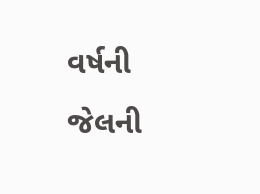વર્ષની જેલની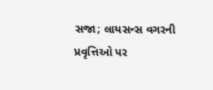સજા; લાયસન્સ વગરની પ્રવૃત્તિઓ પર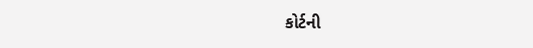કોર્ટની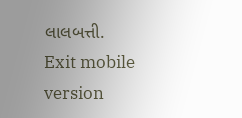લાલબત્તી.
Exit mobile version